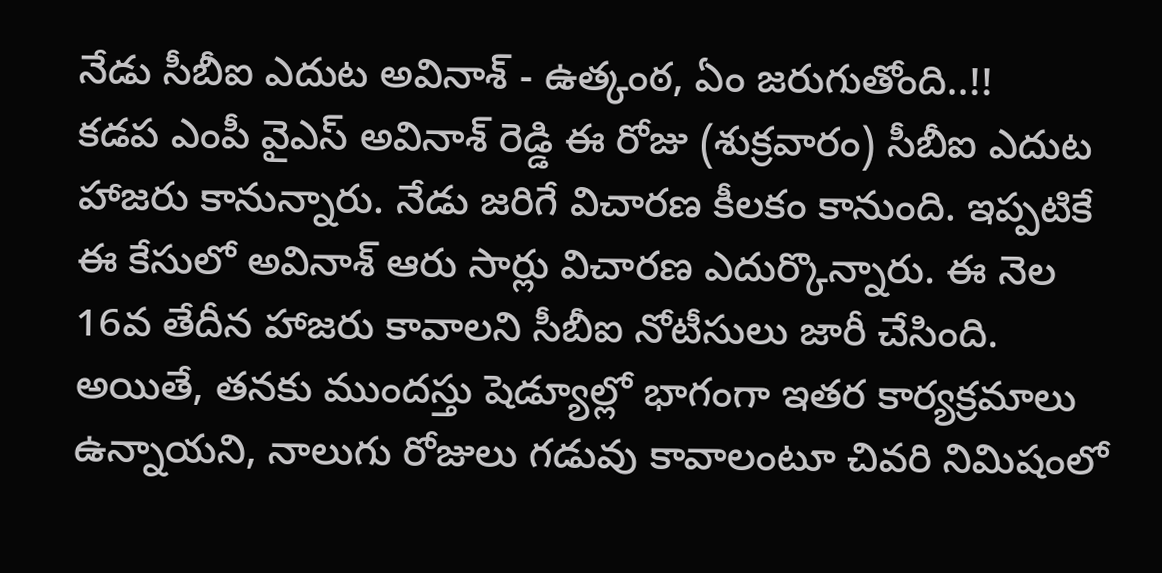నేడు సీబీఐ ఎదుట అవినాశ్ - ఉత్కంఠ, ఏం జరుగుతోంది..!!
కడప ఎంపీ వైఎస్ అవినాశ్ రెడ్డి ఈ రోజు (శుక్రవారం) సీబీఐ ఎదుట హాజరు కానున్నారు. నేడు జరిగే విచారణ కీలకం కానుంది. ఇప్పటికే ఈ కేసులో అవినాశ్ ఆరు సార్లు విచారణ ఎదుర్కొన్నారు. ఈ నెల 16వ తేదీన హాజరు కావాలని సీబీఐ నోటీసులు జారీ చేసింది. అయితే, తనకు ముందస్తు షెడ్యూల్లో భాగంగా ఇతర కార్యక్రమాలు ఉన్నాయని, నాలుగు రోజులు గడువు కావాలంటూ చివరి నిమిషంలో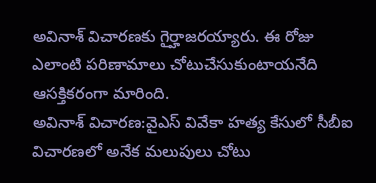అవినాశ్ విచారణకు గైర్హాజరయ్యారు. ఈ రోజు ఎలాంటి పరిణామాలు చోటుచేసుకుంటాయనేది ఆసక్తికరంగా మారింది.
అవినాశ్ విచారణ:వైఎస్ వివేకా హత్య కేసులో సీబీఐ విచారణలో అనేక మలుపులు చోటు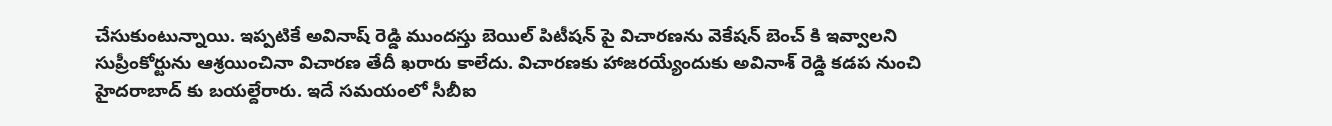చేసుకుంటున్నాయి. ఇప్పటికే అవినాష్ రెడ్డి ముందస్తు బెయిల్ పిటీషన్ పై విచారణను వెకేషన్ బెంచ్ కి ఇవ్వాలని సుప్రీంకోర్టును ఆశ్రయించినా విచారణ తేదీ ఖరారు కాలేదు. విచారణకు హాజరయ్యేందుకు అవినాశ్ రెడ్డి కడప నుంచి హైదరాబాద్ కు బయల్దేరారు. ఇదే సమయంలో సీబీఐ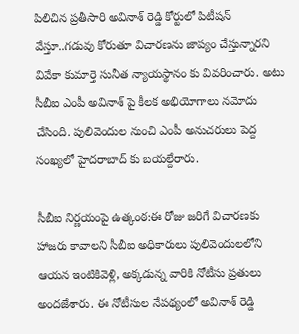పిలిచిన ప్రతీసారి అవినాశ్ రెడ్డి కోర్టులో పిటీషన్ వేస్తూ..గడువు కోరుతూ విచారణను జాప్యం చేస్తున్నారని వివేకా కుమార్తె సునీత న్యాయస్థానం కు వివరించారు. అటు సీబీఐ ఎంపీ అవినాశ్ పై కీలక అభియోగాలు నమోదు చేసింది. పులివెందుల నుంచి ఎంపీ అనుచరులు పెద్ద సంఖ్యలో హైదరాబాద్ కు బయల్దేరారు.

సీబీఐ నిర్ణయంపై ఉత్కంఠ:ఈ రోజు జరిగే విచారణకు హాజరు కావాలని సీబీఐ అధికారులు పులివెందులలోని ఆయన ఇంటికివెళ్లి, అక్కడున్న వారికి నోటీసు ప్రతులు అందజేశారు. ఈ నోటీసుల నేపథ్యంలో అవినాశ్ రెడ్డి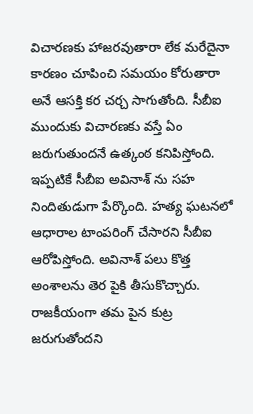విచారణకు హాజరవుతారా లేక మరేదైనా కారణం చూపించి సమయం కోరుతారా అనే ఆసక్తి కర చర్చ సాగుతోంది. సీబీఐ ముందుకు విచారణకు వస్తే ఏం జరుగుతుందనే ఉత్కంఠ కనిపిస్తోంది. ఇప్పటికే సీబీఐ అవినాశ్ ను సహ నిందితుడుగా పేర్కొంది. హత్య ఘటనలో ఆధారాల టాంపరింగ్ చేసారని సీబీఐ ఆరోపిస్తోంది. అవినాశ్ పలు కొత్త అంశాలను తెర పైకి తీసుకొచ్చారు. రాజకీయంగా తమ పైన కుట్ర జరుగుతోందని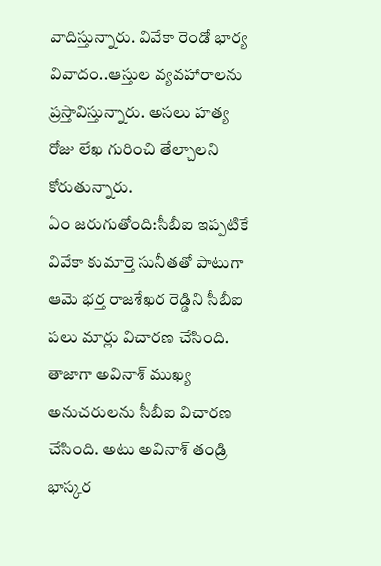వాదిస్తున్నారు. వివేకా రెండో భార్య వివాదం..ఆస్తుల వ్యవహారాలను ప్రస్తావిస్తున్నారు. అసలు హత్య రోజు లేఖ గురించి తేల్చాలని కోరుతున్నారు.
ఏం జరుగుతోంది:సీబీఐ ఇప్పటికే వివేకా కుమార్తె సునీతతో పాటుగా ఆమె భర్త రాజశేఖర రెడ్డిని సీబీఐ పలు మార్లు విచారణ చేసింది. తాజాగా అవినాశ్ ముఖ్య అనుచరులను సీబీఐ విచారణ చేసింది. అటు అవినాశ్ తండ్రి భాస్కర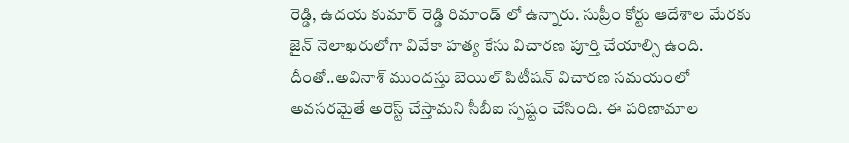రెడ్డి, ఉదయ కుమార్ రెడ్డి రిమాండ్ లో ఉన్నారు. సుప్రీం కోర్టు ఆదేశాల మేరకు జైన్ నెలాఖరులోగా వివేకా హత్య కేసు విచారణ పూర్తి చేయాల్సి ఉంది. దీంతో..అవినాశ్ ముందస్తు బెయిల్ పిటీషన్ విచారణ సమయంలో అవసరమైతే అరెస్ట్ చేస్తామని సీబీఐ స్పష్టం చేసింది. ఈ పరిణామాల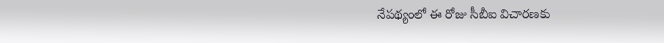నేపథ్యంలో ఈ రోజు సీబీఐ విచారణకు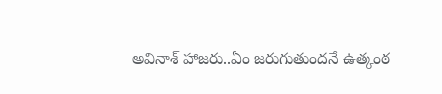అవినాశ్ హాజరు..ఏం జరుగుతుందనే ఉత్కంఠ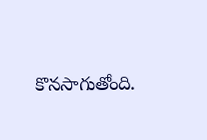కొనసాగుతోంది.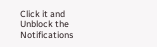Click it and Unblock the Notifications